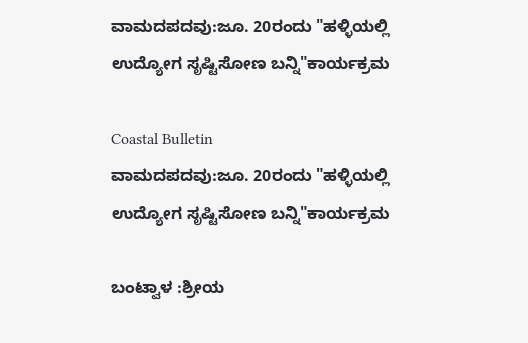ವಾಮದಪದವು:ಜೂ. 20ರಂದು "ಹಳ್ಳಿಯಲ್ಲಿ ಉದ್ಯೋಗ ಸೃಷ್ಟಿಸೋಣ ಬನ್ನಿ"ಕಾರ್ಯಕ್ರಮ

Coastal Bulletin
ವಾಮದಪದವು:ಜೂ. 20ರಂದು "ಹಳ್ಳಿಯಲ್ಲಿ ಉದ್ಯೋಗ ಸೃಷ್ಟಿಸೋಣ ಬನ್ನಿ"ಕಾರ್ಯಕ್ರಮ

ಬಂಟ್ವಾಳ :ಶ್ರೀಯ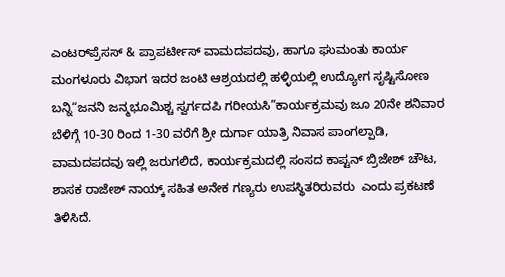ಎಂಟರ್‌ಪ್ರೆಸಸ್ & ಪ್ರಾಪರ್ಟೀಸ್ ವಾಮದಪದವು, ಹಾಗೂ ಘುಮಂತು ಕಾರ್ಯ ಮಂಗಳೂರು ವಿಭಾಗ ಇದರ ಜಂಟಿ ಆಶ್ರಯದಲ್ಲಿ ಹಳ್ಳಿಯಲ್ಲಿ ಉದ್ಯೋಗ ಸೃಷ್ಟಿಸೋಣ ಬನ್ನಿ“ಜನನಿ ಜನ್ಮಭೂಮಿಶ್ಚ ಸ್ವರ್ಗದಪಿ ಗರೀಯಸಿ”ಕಾರ್ಯಕ್ರಮವು ಜೂ 20ನೇ ಶನಿವಾರ ಬೆಳಿಗ್ಗೆ 10-30 ರಿಂದ 1-30 ವರೆಗೆ ಶ್ರೀ ದುರ್ಗಾ ಯಾತ್ರಿ ನಿವಾಸ ಪಾಂಗಲ್ಪಾಡಿ, ವಾಮದಪದವು ಇಲ್ಲಿ ಜರುಗಲಿದೆ, ಕಾರ್ಯಕ್ರಮದಲ್ಲಿ ಸಂಸದ ಕಾಪ್ಟನ್ ಬ್ರಿಜೇಶ್ ಚೌಟ, ಶಾಸಕ ರಾಜೇಶ್ ನಾಯ್ಕ್ ಸಹಿತ ಅನೇಕ ಗಣ್ಯರು ಉಪಸ್ಥಿತರಿರುವರು  ಎಂದು ಪ್ರಕಟಣೆ ತಿಳಿಸಿದೆ.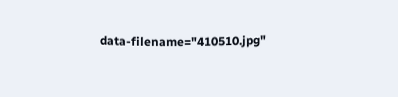data-filename="410510.jpg"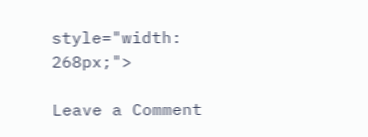style="width: 268px;">

Leave a Comment